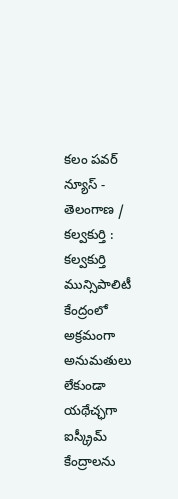కలం పవర్ న్యూస్ - తెలంగాణ / కల్వకుర్తి : కల్వకుర్తి మున్సిపాలిటీ కేంద్రంలో అక్రమంగా అనుమతులు లేకుండా యథేచ్ఛగా ఐస్క్రీమ్ కేంద్రాలను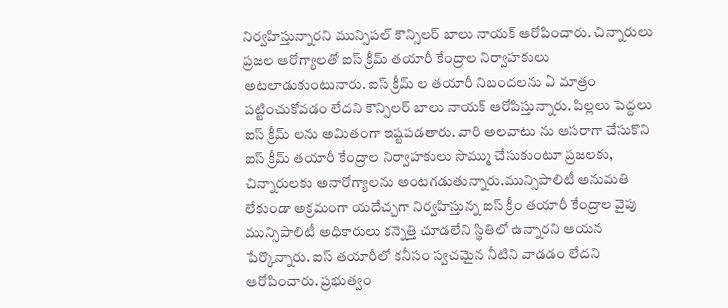నిర్వహిస్తున్నారని మున్సిపల్ కౌన్సిలర్ బాలు నాయక్ ఆరోపించారు. చిన్నారులు ప్రజల ఆరోగ్యాలతో ఐస్ క్రీమ్ తయారీ కేంద్రాల నిర్వాహకులు అటలాడుకుంటునారు. ఐస్ క్రీమ్ ల తయారీ నిబందలను ఏ మాత్రం పట్టించుకోవడం లేదని కౌన్సిలర్ బాలు నాయక్ ఆరోపిస్తున్నారు. పిల్లలు పెద్దలు ఐస్ క్రీమ్ లను అమితంగా ఇష్టపడతారు. వారి అలవాటు ను ఆసరాగా చేసుకొని ఐస్ క్రీమ్ తయారీ కేంద్రాల నిర్వాహకులు సొమ్ము చేసుకుంటూ ప్రజలకు, చిన్నారులకు అనారోగ్యాలను అంటగడుతున్నారు.మున్సిపాలిటీ అనుమతి లేకుండా అక్రమంగా యదేచ్చగా నిర్వహిస్తున్న ఐస్ క్రీం తయారీ కేంద్రాల వైపు మున్సిపాలిటీ అధికారులు కన్నెత్తి చూడలేని స్థితిలో ఉన్నారని ఆయన పేర్కొన్నారు. ఐస్ తయారీలో కనీసం స్వచమైన నీటిని వాడడం లేదని ఆరోపించారు. ప్రభుత్వం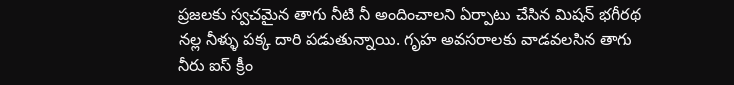ప్రజలకు స్వచమైన తాగు నీటి నీ అందించాలని ఏర్పాటు చేసిన మిషన్ భగీరథ నల్ల నీళ్ళు పక్క దారి పడుతున్నాయి. గృహ అవసరాలకు వాడవలసిన తాగు నీరు ఐస్ క్రీం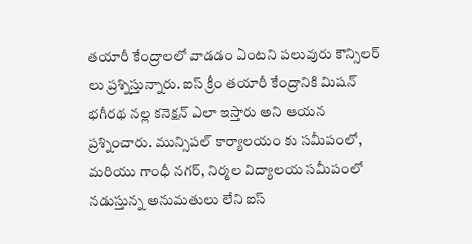తయారీ కేంద్రాలలో వాడడం ఏంటని పలువురు కౌన్సిలర్ లు ప్రశ్నిస్తున్నారు. ఐస్ క్రీం తయారీ కేంద్రానికి మిషన్ భగీరథ నల్ల కనెక్షన్ ఎలా ఇస్తారు అని ఆయన ప్రశ్నించారు. మున్సిపల్ కార్యాలయం కు సమీపంలో, మరియు గాంధీ నగర్, నిర్మల విద్యాలయ సమీపంలో నడుస్తున్న అనుమతులు లేని ఐస్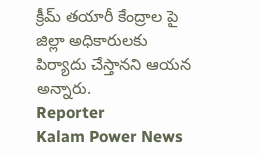క్రీమ్ తయారీ కేంద్రాల పై జిల్లా అధికారులకు పిర్యాదు చేస్తానని ఆయన అన్నారు.
Reporter
Kalam Power News